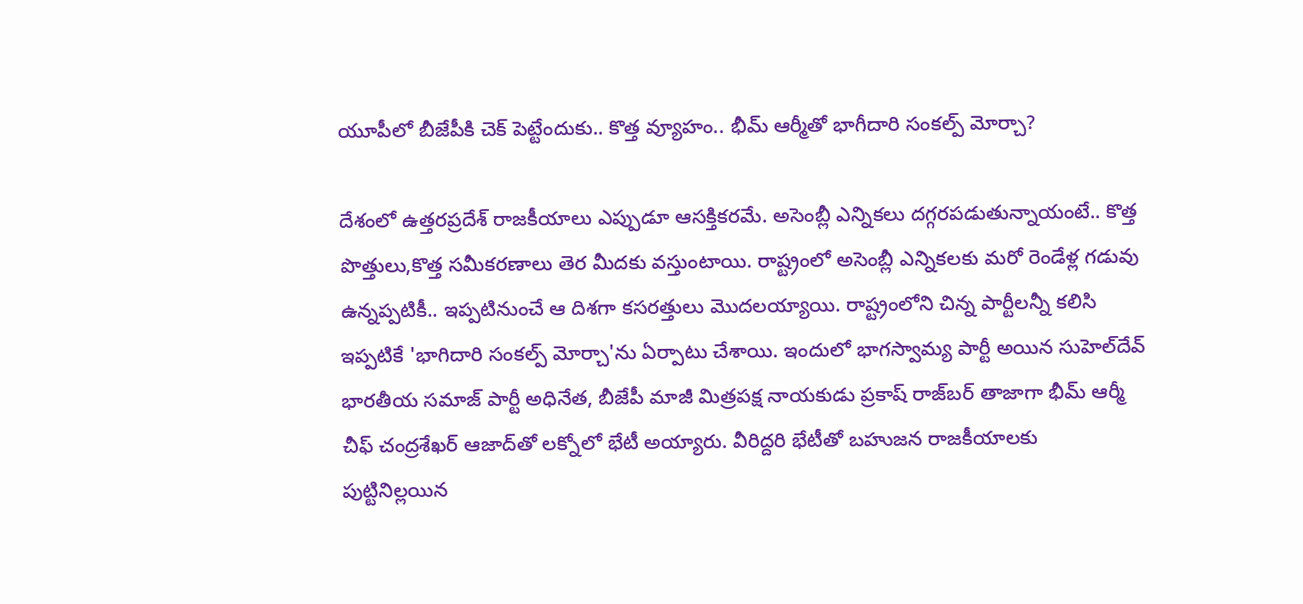యూపీలో బీజేపీకి చెక్ పెట్టేందుకు.. కొత్త వ్యూహం.. భీమ్ ఆర్మీతో భాగీదారి సంకల్ప్ మోర్చా?

దేశంలో ఉత్తరప్రదేశ్ రాజకీయాలు ఎప్పుడూ ఆసక్తికరమే. అసెంబ్లీ ఎన్నికలు దగ్గరపడుతున్నాయంటే.. కొత్త పొత్తులు,కొత్త సమీకరణాలు తెర మీదకు వస్తుంటాయి. రాష్ట్రంలో అసెంబ్లీ ఎన్నికలకు మరో రెండేళ్ల గడువు ఉన్నప్పటికీ.. ఇప్పటినుంచే ఆ దిశగా కసరత్తులు మొదలయ్యాయి. రాష్ట్రంలోని చిన్న పార్టీలన్నీ కలిసి ఇప్పటికే 'భాగిదారి సంకల్ప్ మోర్చా'ను ఏర్పాటు చేశాయి. ఇందులో భాగస్వామ్య పార్టీ అయిన సుహెల్‌దేవ్ భారతీయ సమాజ్ పార్టీ అధినేత, బీజేపీ మాజీ మిత్రపక్ష నాయకుడు ప్రకాష్ రాజ్‌బర్ తాజాగా భీమ్ ఆర్మీ చీఫ్ చంద్రశేఖర్ ఆజాద్‌తో లక్నోలో భేటీ అయ్యారు. వీరిద్దరి భేటీతో బహుజన రాజకీయాలకు పుట్టినిల్లయిన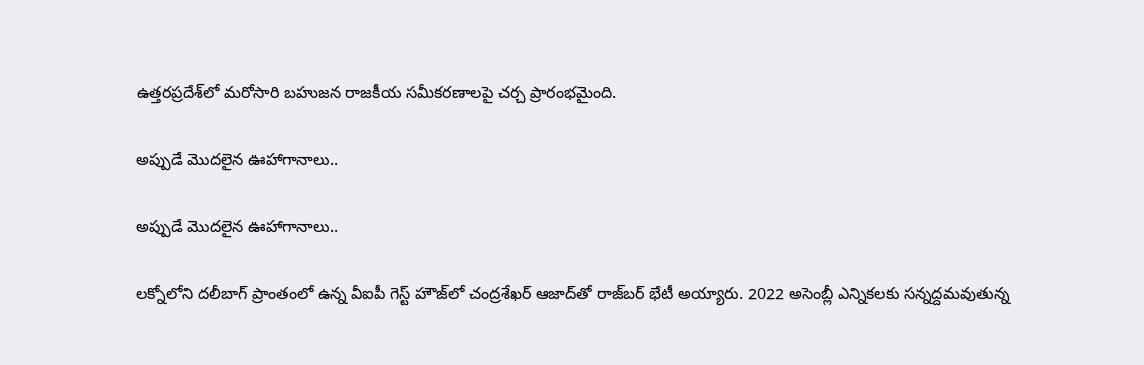ఉత్తరప్రదేశ్‌లో మరోసారి బహుజన రాజకీయ సమీకరణాలపై చర్చ ప్రారంభమైంది.

అప్పుడే మొదలైన ఊహాగానాలు..

అప్పుడే మొదలైన ఊహాగానాలు..

లక్నోలోని దలీబాగ్‌ ప్రాంతంలో ఉన్న వీఐపీ గెస్ట్ హౌజ్‌లో చంద్రశేఖర్ ఆజాద్‌తో రాజ్‌బర్ భేటీ అయ్యారు. 2022 అసెంబ్లీ ఎన్నికలకు సన్నద్దమవుతున్న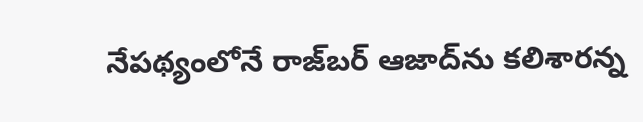నేపథ్యంలోనే రాజ్‌బర్ ఆజాద్‌ను కలిశారన్న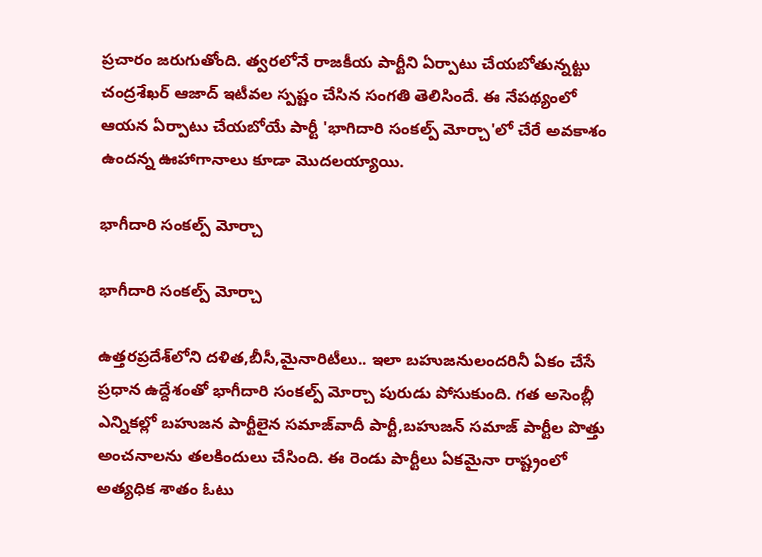ప్రచారం జరుగుతోంది. త్వరలోనే రాజకీయ పార్టీని ఏర్పాటు చేయబోతున్నట్టు చంద్రశేఖర్ ఆజాద్ ఇటీవల స్పష్టం చేసిన సంగతి తెలిసిందే. ఈ నేపథ్యంలో ఆయన ఏర్పాటు చేయబోయే పార్టీ 'భాగిదారి సంకల్ప్ మోర్చా'లో చేరే అవకాశం ఉందన్న ఊహాగానాలు కూడా మొదలయ్యాయి.

భాగీదారి సంకల్ప్ మోర్చా

భాగీదారి సంకల్ప్ మోర్చా

ఉత్తరప్రదేశ్‌లోని దళిత,బీసీ,మైనారిటీలు.. ఇలా బహుజనులందరినీ ఏకం చేసే ప్రధాన ఉద్దేశంతో భాగీదారి సంకల్ప్ మోర్చా పురుడు పోసుకుంది. గత అసెంబ్లీ ఎన్నికల్లో బహుజన పార్టీలైన సమాజ్‌వాదీ పార్టీ,బహుజన్ సమాజ్ పార్టీల పొత్తు అంచనాలను తలకిందులు చేసింది. ఈ రెండు పార్టీలు ఏకమైనా రాష్ట్రంలో అత్యధిక శాతం ఓటు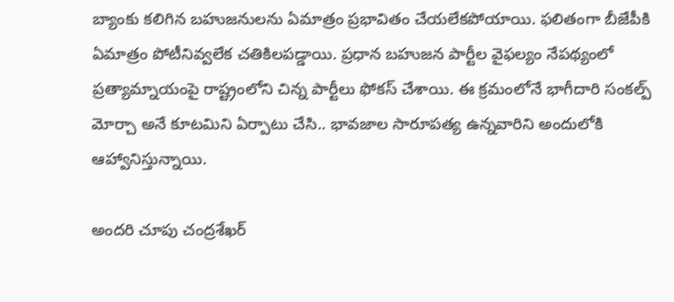బ్యాంకు కలిగిన బహుజనులను ఏమాత్రం ప్రభావితం చేయలేకపోయాయి. ఫలితంగా బీజేపీకి ఏమాత్రం పోటీనివ్వలేక చతికిలపడ్డాయి. ప్రధాన బహుజన పార్టీల వైఫల్యం నేపథ్యంలో ప్రత్యామ్నాయంపై రాష్ట్రంలోని చిన్న పార్టీలు ఫోకస్ చేశాయి. ఈ క్రమంలోనే భాగీదారి సంకల్ప్ మోర్చా అనే కూటమిని ఏర్పాటు చేసి.. భావజాల సారూపత్య ఉన్నవారిని అందులోకి ఆహ్వానిస్తున్నాయి.

అందరి చూపు చంద్రశేఖర్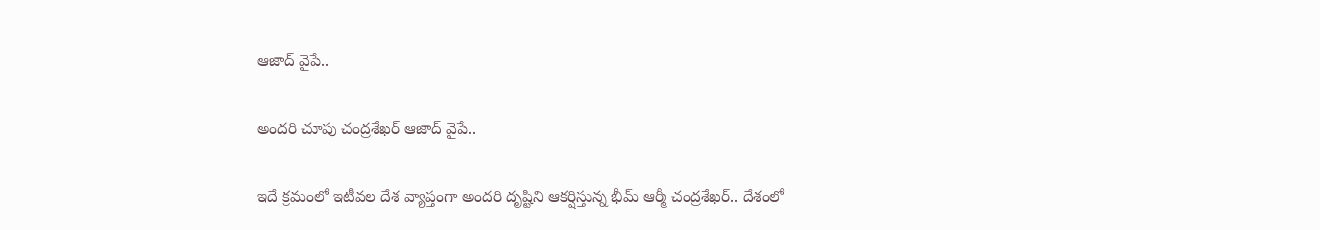ఆజాద్ వైపే..

అందరి చూపు చంద్రశేఖర్ ఆజాద్ వైపే..

ఇదే క్రమంలో ఇటీవల దేశ వ్యాప్తంగా అందరి దృష్టిని ఆకర్షిస్తున్న భీమ్ ఆర్మీ చంద్రశేఖర్‌.. దేశంలో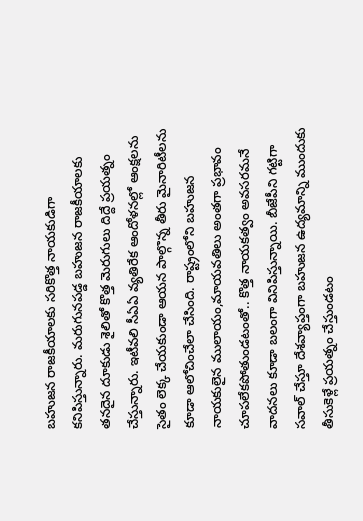బహుజన రాజకీయాలకు సరికొత్త నాయకుడిగా కనిపిస్తున్నారు. మరుగునపడ్డ బహుజన రాజకీయాలకు తనదైన దూకుడు శైలితో కొత్త మెరుగులు దిద్దే ప్రయత్నం చేస్తున్నారు. ఇటీవలి సీఏఏ వ్యతిరేక ఆందోళనల్లో ఆంక్షలను సైతం లెక్క చేయకుండా ఆయన పాల్గొన్న తీరు మైనారిటీలను కూడా ఆలోచించేలా చేసింది. రాష్ట్రంలోని బహుజన నాయకులైన ములాయం,మాయవతిలు అంతగా ప్రభావం చూపలేకపోతుండటంతో.. కొత్త నాయకత్వం అవసరమనే వాదనలు కూడా బలంగా వినిపిస్తున్నాయి. బీజేపీని గట్టిగా సవాల్ చేస్తూ దేశవ్యాప్తంగా బహుజన ఉద్యమాన్ని ముందుకు తీసుకెళ్లే ప్రయత్నం చేస్తుండటం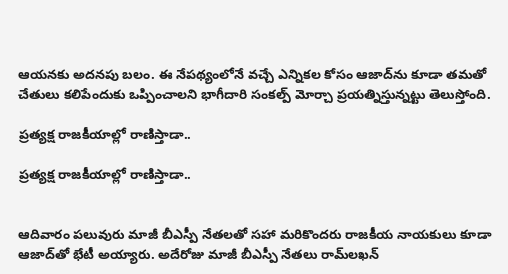ఆయనకు అదనపు బలం. ఈ నేపథ్యంలోనే వచ్చే ఎన్నికల కోసం ఆజాద్‌ను కూడా తమతో చేతులు కలిపేందుకు ఒప్పించాలని భాగీదారి సంకల్ప్ మోర్చా ప్రయత్నిస్తున్నట్టు తెలుస్తోంది.

ప్రత్యక్ష రాజకీయాల్లో రాణిస్తాడా..

ప్రత్యక్ష రాజకీయాల్లో రాణిస్తాడా..


ఆదివారం పలువురు మాజీ బీఎస్పీ నేతలతో సహా మరికొందరు రాజకీయ నాయకులు కూడా ఆజాద్‌తో భేటీ అయ్యారు. అదేరోజు మాజీ బీఎస్పీ నేతలు రామ్‌లఖన్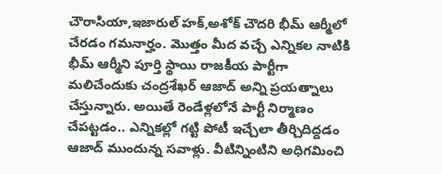చౌరాసియా,ఇజారుల్ హక్,అశోక్ చౌదరి భీమ్ ఆర్మీలో చేరడం గమనార్హం. మొత్తం మీద వచ్చే ఎన్నికల నాటికి భీమ్ ఆర్మీని పూర్తి స్థాయి రాజకీయ పార్టీగా మలిచేందుకు చంద్రశేఖర్ ఆజాద్ అన్ని ప్రయత్నాలు చేస్తున్నారు. అయితే రెండేళ్లలోనే పార్టీ నిర్మాణం చేపట్టడం.. ఎన్నికల్లో గట్టి పోటీ ఇచ్చేలా తీర్చిదిద్దడం ఆజాద్ ముందున్న సవాళ్లు. వీటిన్నింటిని అధిగమించి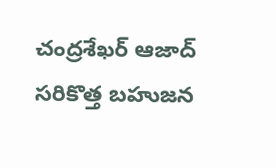చంద్రశేఖర్ ఆజాద్ సరికొత్త బహుజన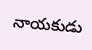నాయకుడు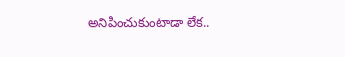అనిపించుకుంటాడా లేక..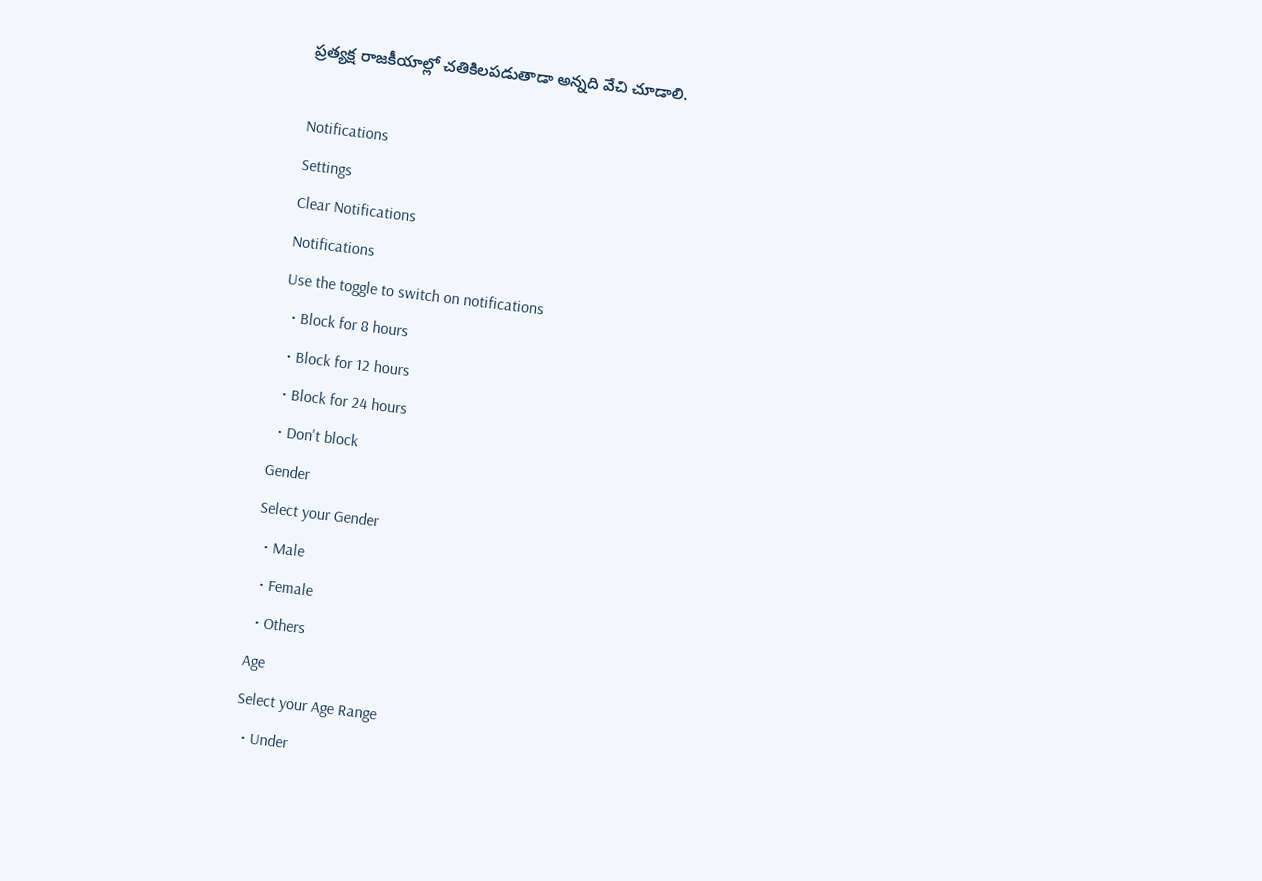ప్రత్యక్ష రాజకీయాల్లో చతికిలపడుతాడా అన్నది వేచి చూడాలి.

Notifications
Settings
Clear Notifications
Notifications
Use the toggle to switch on notifications
  • Block for 8 hours
  • Block for 12 hours
  • Block for 24 hours
  • Don't block
Gender
Select your Gender
  • Male
  • Female
  • Others
Age
Select your Age Range
  • Under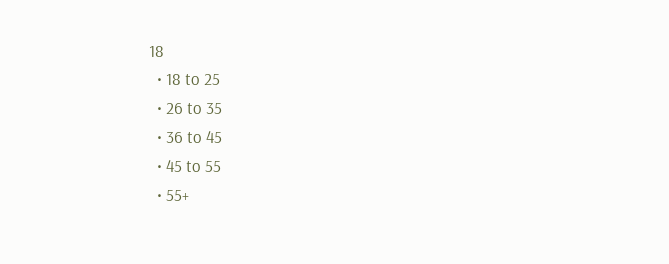18
  • 18 to 25
  • 26 to 35
  • 36 to 45
  • 45 to 55
  • 55+